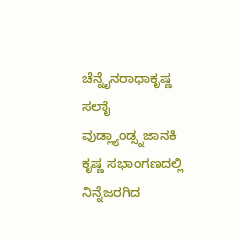ಚೆನ್ನೈನರಾಧಾಕೃಷ್ಣ ಸಲಾೈ ವುಡ್ಲ್ಯಾಂಡ್ಸ್ನಜಾನಕಿ ಕೃಷ್ಣ ಸಭಾಂಗಣದಲ್ಲಿ ನಿನ್ನೆಜರಗಿದ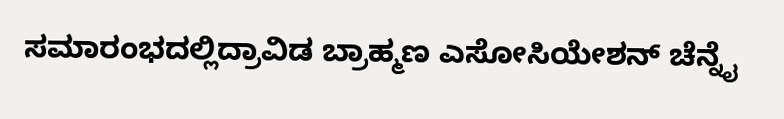ಸಮಾರಂಭದಲ್ಲಿದ್ರಾವಿಡ ಬ್ರಾಹ್ಮಣ ಎಸೋಸಿಯೇಶನ್ ಚೆನ್ನೈ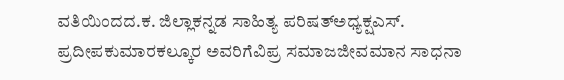ವತಿಯಿಂದದ.ಕ. ಜಿಲ್ಲಾಕನ್ನಡ ಸಾಹಿತ್ಯ ಪರಿಷತ್ಅಧ್ಯಕ್ಷಎಸ್. ಪ್ರದೀಪಕುಮಾರಕಲ್ಕೂರ ಅವರಿಗೆವಿಪ್ರ ಸಮಾಜಜೀವಮಾನ ಸಾಧನಾ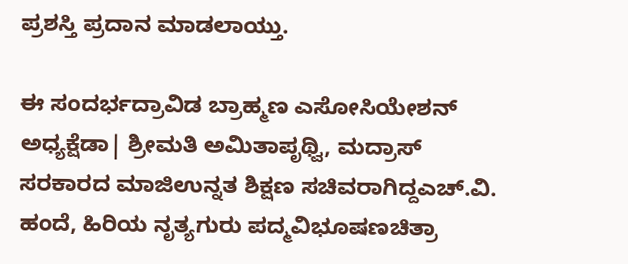ಪ್ರಶಸ್ತಿ ಪ್ರದಾನ ಮಾಡಲಾಯ್ತು.

ಈ ಸಂದರ್ಭದ್ರಾವಿಡ ಬ್ರಾಹ್ಮಣ ಎಸೋಸಿಯೇಶನ್ ಅಧ್ಯಕ್ಷೆಡಾ| ಶ್ರೀಮತಿ ಅಮಿತಾಪೃಥ್ವಿ, ಮದ್ರಾಸ್ ಸರಕಾರದ ಮಾಜಿಉನ್ನತ ಶಿಕ್ಷಣ ಸಚಿವರಾಗಿದ್ದಎಚ್.ವಿ. ಹಂದೆ, ಹಿರಿಯ ನೃತ್ಯಗುರು ಪದ್ಮವಿಭೂಷಣಚಿತ್ರಾ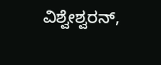ವಿಶ್ವೇಶ್ವರನ್,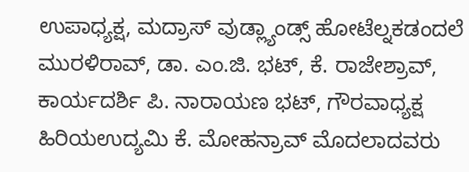ಉಪಾಧ್ಯಕ್ಷ, ಮದ್ರಾಸ್ ವುಡ್ಲ್ಯಾಂಡ್ಸ್ ಹೋಟೆಲ್ನಕಡಂದಲೆ ಮುರಳಿರಾವ್, ಡಾ. ಎಂ.ಜಿ. ಭಟ್, ಕೆ. ರಾಜೇಶ್ರಾವ್, ಕಾರ್ಯದರ್ಶಿ ಪಿ. ನಾರಾಯಣ ಭಟ್, ಗೌರವಾಧ್ಯಕ್ಷ ಹಿರಿಯಉದ್ಯಮಿ ಕೆ. ಮೋಹನ್ರಾವ್ ಮೊದಲಾದವರು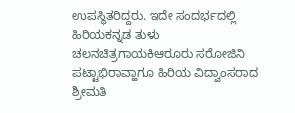ಉಪಸ್ಥಿತರಿದ್ದರು. ಇದೇ ಸಂದರ್ಭದಲ್ಲಿ ಹಿರಿಯಕನ್ನಡ ತುಳು ಚಲನಚಿತ್ರಗಾಯಕಿಆರೂರು ಸರೋಜಿನಿ ಪಟ್ಟಾಭಿರಾವ್ಹಾಗೂ ಹಿರಿಯ ವಿದ್ವಾಂಸರಾದ ಶ್ರೀಮತಿ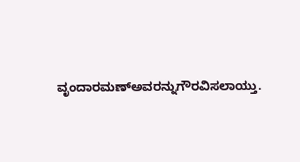ವೃಂದಾರಮಣ್ಅವರನ್ನುಗೌರವಿಸಲಾಯ್ತು.